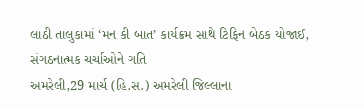લાઠી તાલુકામાં ‘મન કી બાત’ કાર્યક્રમ સાથે ટિફિન બેઠક યોજાઈ, સંગઠનાત્મક ચર્ચાઓને ગતિ
અમરેલી,29 માર્ચ (હિ.સ.) અમરેલી જિલ્લાના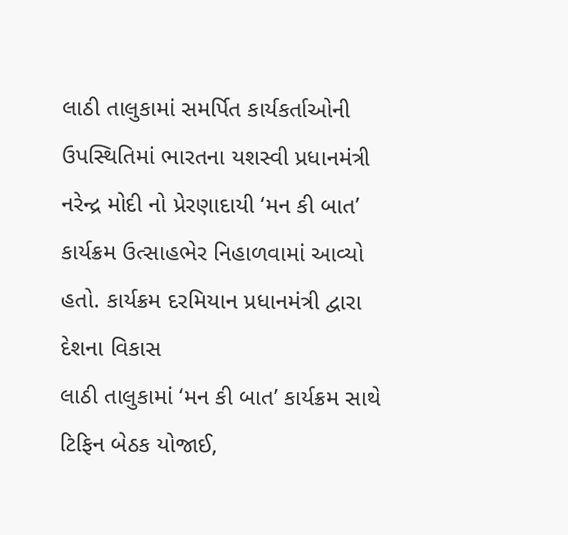લાઠી તાલુકામાં સમર્પિત કાર્યકર્તાઓની ઉપસ્થિતિમાં ભારતના યશસ્વી પ્રધાનમંત્રી નરેન્દ્ર મોદી નો પ્રેરણાદાયી ‘મન કી બાત’ કાર્યક્રમ ઉત્સાહભેર નિહાળવામાં આવ્યો હતો. કાર્યક્રમ દરમિયાન પ્રધાનમંત્રી દ્વારા દેશના વિકાસ
લાઠી તાલુકામાં ‘મન કી બાત’ કાર્યક્રમ સાથે ટિફિન બેઠક યોજાઈ,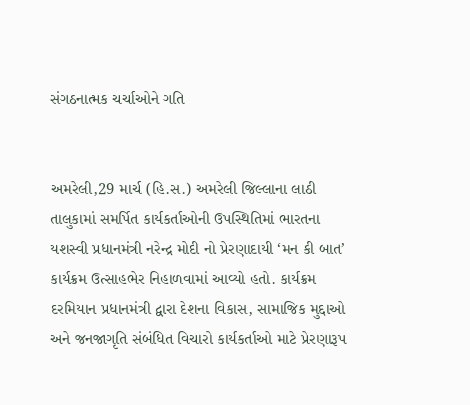સંગઠનાત્મક ચર્ચાઓને ગતિ


અમરેલી,29 માર્ચ (હિ.સ.) અમરેલી જિલ્લાના લાઠી તાલુકામાં સમર્પિત કાર્યકર્તાઓની ઉપસ્થિતિમાં ભારતના યશસ્વી પ્રધાનમંત્રી નરેન્દ્ર મોદી નો પ્રેરણાદાયી ‘મન કી બાત’ કાર્યક્રમ ઉત્સાહભેર નિહાળવામાં આવ્યો હતો. કાર્યક્રમ દરમિયાન પ્રધાનમંત્રી દ્વારા દેશના વિકાસ, સામાજિક મુદ્દાઓ અને જનજાગૃતિ સંબંધિત વિચારો કાર્યકર્તાઓ માટે પ્રેરણારૂપ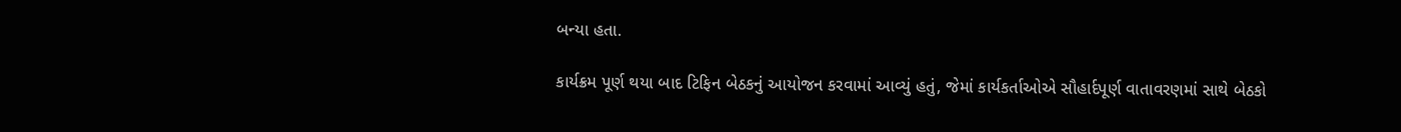બન્યા હતા.

કાર્યક્રમ પૂર્ણ થયા બાદ ટિફિન બેઠકનું આયોજન કરવામાં આવ્યું હતું, જેમાં કાર્યકર્તાઓએ સૌહાર્દપૂર્ણ વાતાવરણમાં સાથે બેઠકો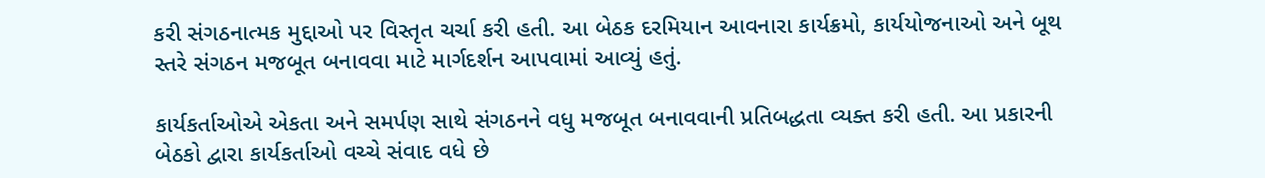કરી સંગઠનાત્મક મુદ્દાઓ પર વિસ્તૃત ચર્ચા કરી હતી. આ બેઠક દરમિયાન આવનારા કાર્યક્રમો, કાર્યયોજનાઓ અને બૂથ સ્તરે સંગઠન મજબૂત બનાવવા માટે માર્ગદર્શન આપવામાં આવ્યું હતું.

કાર્યકર્તાઓએ એકતા અને સમર્પણ સાથે સંગઠનને વધુ મજબૂત બનાવવાની પ્રતિબદ્ધતા વ્યક્ત કરી હતી. આ પ્રકારની બેઠકો દ્વારા કાર્યકર્તાઓ વચ્ચે સંવાદ વધે છે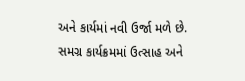અને કાર્યમાં નવી ઉર્જા મળે છે. સમગ્ર કાર્યક્રમમાં ઉત્સાહ અને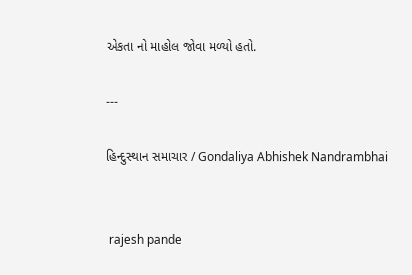એકતા નો માહોલ જોવા મળ્યો હતો.

---

હિન્દુસ્થાન સમાચાર / Gondaliya Abhishek Nandrambhai


 rajesh pande